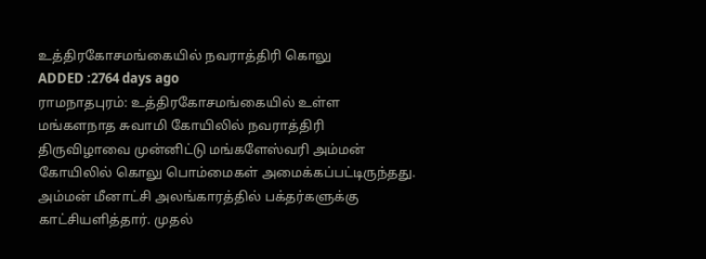உத்திரகோசமங்கையில் நவராத்திரி கொலு
ADDED :2764 days ago
ராமநாதபுரம்: உத்திரகோசமங்கையில் உள்ள மங்களநாத சுவாமி கோயிலில் நவராத்திரி திருவிழாவை முன்னிட்டு மங்களேஸ்வரி அம்மன் கோயிலில் கொலு பொம்மைகள் அமைக்கப்பட்டிருந்தது. அம்மன் மீனாட்சி அலங்காரத்தில் பக்தர்களுக்கு காட்சியளித்தார். முதல்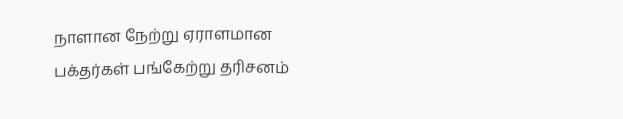நாளான நேற்று ஏராளமான பக்தர்கள் பங்கேற்று தரிசனம்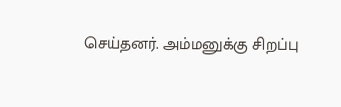செய்தனர். அம்மனுக்கு சிறப்பு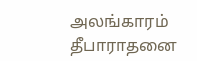அலங்காரம் தீபாராதனை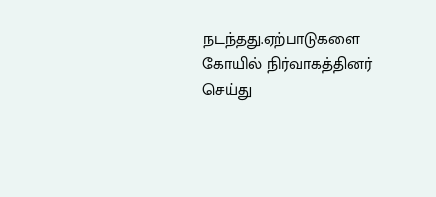நடந்தது.ஏற்பாடுகளை கோயில் நிர்வாகத்தினர் செய்து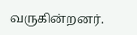வருகின்றனர்.